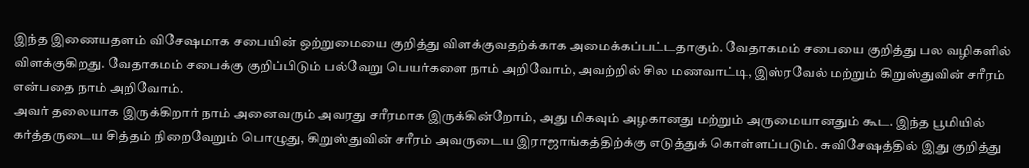இந்த இணையதளம் விசேஷமாக சபையின் ஒற்றுமையை குறித்து விளக்குவதற்க்காக அமைக்கப்பட்டதாகும். வேதாகமம் சபையை குறித்து பல வழிகளில் விளக்குகிறது. வேதாகமம் சபைக்கு குறிப்பிடும் பல்வேறு பெயர்களை நாம் அறிவோம், அவற்றில் சில மணவாட்டி, இஸ்ரவேல் மற்றும் கிறுஸ்துவின் சரீரம் என்பதை நாம் அறிவோம்.
அவர் தலையாக இருக்கிறார் நாம் அனைவரும் அவரது சரீரமாக இருக்கின்றோம், அது மிகவும் அழகானது மற்றும் அருமையானதும் கூட. இந்த பூமியில் கர்த்தருடைய சித்தம் நிறைவேறும் பொழுது, கிறுஸ்துவின் சரீரம் அவருடைய இராஜாங்கத்திற்க்கு எடுத்துக் கொள்ளப்படும். சுவிசேஷத்தில் இது குறித்து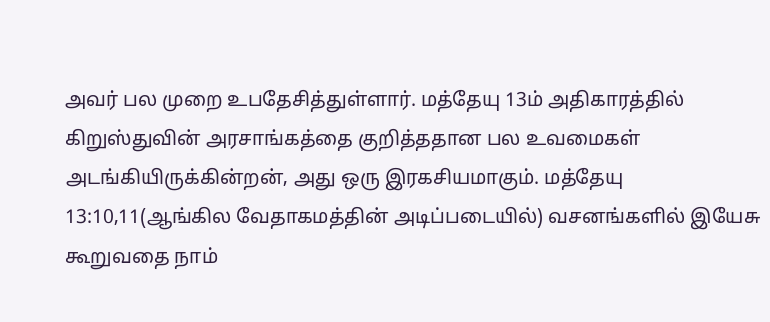அவர் பல முறை உபதேசித்துள்ளார். மத்தேயு 13ம் அதிகாரத்தில் கிறுஸ்துவின் அரசாங்கத்தை குறித்ததான பல உவமைகள் அடங்கியிருக்கின்றன், அது ஒரு இரகசியமாகும். மத்தேயு 13:10,11(ஆங்கில வேதாகமத்தின் அடிப்படையில்) வசனங்களில் இயேசு கூறுவதை நாம்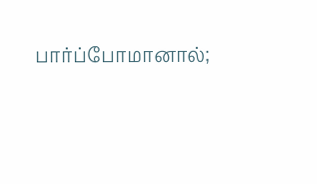பார்ப்போமானால்;